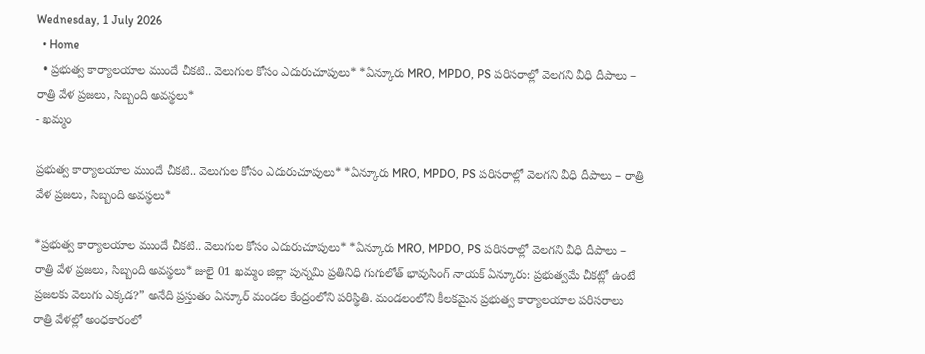Wednesday, 1 July 2026
  • Home
  • ప్రభుత్వ కార్యాలయాల ముందే చీకటి.. వెలుగుల కోసం ఎదురుచూపులు* *ఏన్కూరు MRO, MPDO, PS పరిసరాల్లో వెలగని వీధి దీపాలు – రాత్రి వేళ ప్రజలు, సిబ్బంది అవస్థలు*
- ఖమ్మం

ప్రభుత్వ కార్యాలయాల ముందే చీకటి.. వెలుగుల కోసం ఎదురుచూపులు* *ఏన్కూరు MRO, MPDO, PS పరిసరాల్లో వెలగని వీధి దీపాలు – రాత్రి వేళ ప్రజలు, సిబ్బంది అవస్థలు*

*ప్రభుత్వ కార్యాలయాల ముందే చీకటి.. వెలుగుల కోసం ఎదురుచూపులు* *ఏన్కూరు MRO, MPDO, PS పరిసరాల్లో వెలగని వీధి దీపాలు – రాత్రి వేళ ప్రజలు, సిబ్బంది అవస్థలు* జులై 01 ఖమ్మం జిల్లా పున్నమి ప్రతినిధి గుగులోత్ భావుసింగ్ నాయక్ ఏన్కూరు: ప్రభుత్వమే చీకట్లో ఉంటే ప్రజలకు వెలుగు ఎక్కడ?” అనేది ప్రస్తుతం ఏన్కూర్ మండల కేంద్రంలోని పరిస్థితి. మండలంలోని కీలకమైన ప్రభుత్వ కార్యాలయాల పరిసరాలు రాత్రి వేళల్లో అంధకారంలో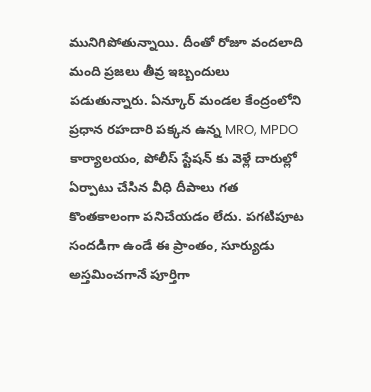మునిగిపోతున్నాయి. దీంతో రోజూ వందలాది మంది ప్రజలు తీవ్ర ఇబ్బందులు పడుతున్నారు. ఏన్కూర్ మండల కేంద్రంలోని ప్రధాన రహదారి పక్కన ఉన్న MRO, MPDO కార్యాలయం, పోలీస్ స్టేషన్ కు వెళ్లే దారుల్లో ఏర్పాటు చేసిన వీధి దీపాలు గత కొంతకాలంగా పనిచేయడం లేదు. పగటిపూట సందడిగా ఉండే ఈ ప్రాంతం, సూర్యుడు అస్తమించగానే పూర్తిగా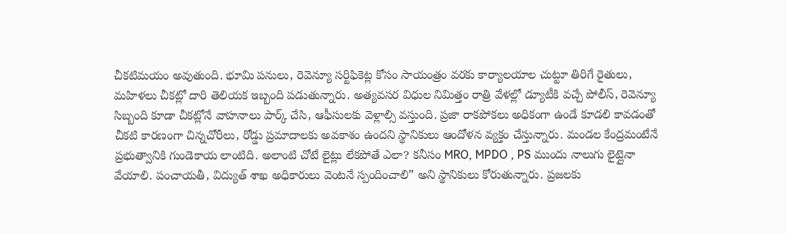చీకటిమయం అవుతుంది. భూమి పనులు, రెవెన్యూ సర్టిఫికెట్ల కోసం సాయంత్రం వరకు కార్యాలయాల చుట్టూ తిరిగే రైతులు, మహిళలు చీకట్లో దారి తెలియక ఇబ్బంది పడుతున్నారు. అత్యవసర విధుల నిమిత్తం రాత్రి వేళల్లో డ్యూటీకి వచ్చే పోలీస్, రెవెన్యూ సిబ్బంది కూడా చీకట్లోనే వాహనాలు పార్క్ చేసి, ఆఫీసులకు వెళ్లాల్సి వస్తుంది. ప్రజా రాకపోకలు అధికంగా ఉండే కూడలి కావడంతో చీకటి కారణంగా చిన్నచోరీలు, రోడ్డు ప్రమాదాలకు అవకాశం ఉందని స్థానికులు ఆందోళన వ్యక్తం చేస్తున్నారు. మండల కేంద్రమంటేనే ప్రభుత్వానికి గుండెకాయ లాంటిది. అలాంటి చోటే లైట్లు లేకపోతే ఎలా? కనీసం MRO, MPDO , PS ముందు నాలుగు లైట్లైనా వేయాలి. పంచాయతీ, విద్యుత్ శాఖ అధికారులు వెంటనే స్పందించాలి” అని స్థానికులు కోరుతున్నారు. ప్రజలకు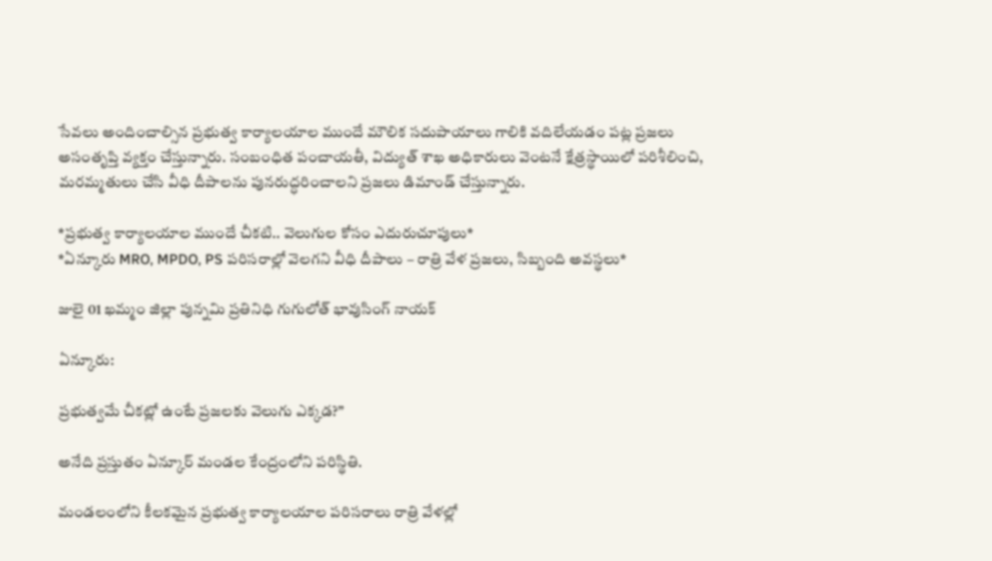సేవలు అందించాల్సిన ప్రభుత్వ కార్యాలయాల ముందే మౌలిక సదుపాయాలు గాలికి వదిలేయడం పట్ల ప్రజలు అసంతృప్తి వ్యక్తం చేస్తున్నారు. సంబంధిత పంచాయతీ, విద్యుత్ శాఖ అధికారులు వెంటనే క్షేత్రస్థాయిలో పరిశీలించి, మరమ్మతులు చేసి వీధి దీపాలను పునరుద్ధరించాలని ప్రజలు డిమాండ్ చేస్తున్నారు.

*ప్రభుత్వ కార్యాలయాల ముందే చీకటి.. వెలుగుల కోసం ఎదురుచూపులు*
*ఏన్కూరు MRO, MPDO, PS పరిసరాల్లో వెలగని వీధి దీపాలు – రాత్రి వేళ ప్రజలు, సిబ్బంది అవస్థలు*

జులై 01 ఖమ్మం జిల్లా పున్నమి ప్రతినిధి గుగులోత్ భావుసింగ్ నాయక్

ఏన్కూరు:

ప్రభుత్వమే చీకట్లో ఉంటే ప్రజలకు వెలుగు ఎక్కడ?”

అనేది ప్రస్తుతం ఏన్కూర్ మండల కేంద్రంలోని పరిస్థితి.

మండలంలోని కీలకమైన ప్రభుత్వ కార్యాలయాల పరిసరాలు రాత్రి వేళల్లో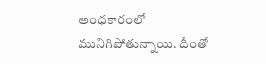అంధకారంలో మునిగిపోతున్నాయి. దీంతో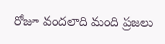రోజూ వందలాది మంది ప్రజలు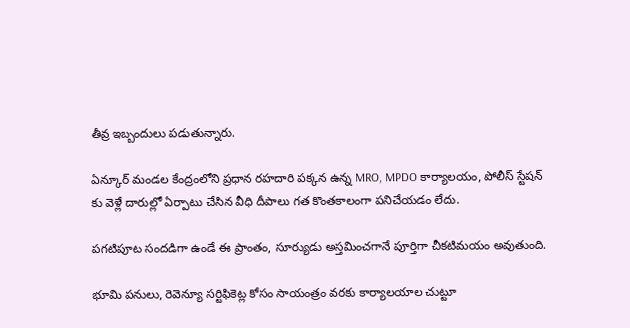తీవ్ర ఇబ్బందులు పడుతున్నారు.

ఏన్కూర్ మండల కేంద్రంలోని ప్రధాన రహదారి పక్కన ఉన్న MRO, MPDO కార్యాలయం, పోలీస్ స్టేషన్ కు వెళ్లే దారుల్లో ఏర్పాటు చేసిన వీధి దీపాలు గత కొంతకాలంగా పనిచేయడం లేదు.

పగటిపూట సందడిగా ఉండే ఈ ప్రాంతం, సూర్యుడు అస్తమించగానే పూర్తిగా చీకటిమయం అవుతుంది.

భూమి పనులు, రెవెన్యూ సర్టిఫికెట్ల కోసం సాయంత్రం వరకు కార్యాలయాల చుట్టూ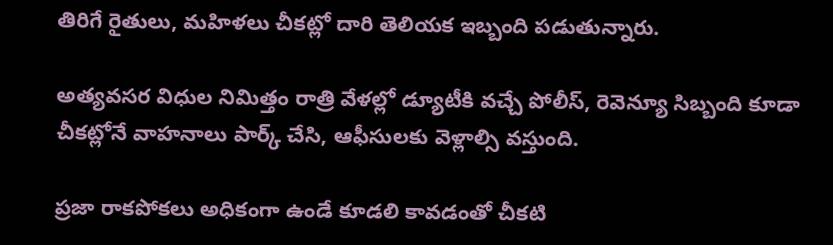తిరిగే రైతులు, మహిళలు చీకట్లో దారి తెలియక ఇబ్బంది పడుతున్నారు.

అత్యవసర విధుల నిమిత్తం రాత్రి వేళల్లో డ్యూటీకి వచ్చే పోలీస్, రెవెన్యూ సిబ్బంది కూడా చీకట్లోనే వాహనాలు పార్క్ చేసి, ఆఫీసులకు వెళ్లాల్సి వస్తుంది.

ప్రజా రాకపోకలు అధికంగా ఉండే కూడలి కావడంతో చీకటి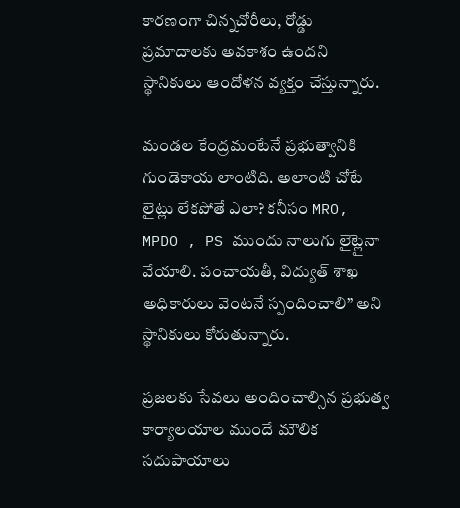కారణంగా చిన్నచోరీలు, రోడ్డు ప్రమాదాలకు అవకాశం ఉందని స్థానికులు ఆందోళన వ్యక్తం చేస్తున్నారు.

మండల కేంద్రమంటేనే ప్రభుత్వానికి గుండెకాయ లాంటిది. అలాంటి చోటే లైట్లు లేకపోతే ఎలా? కనీసం MRO, MPDO , PS ముందు నాలుగు లైట్లైనా వేయాలి. పంచాయతీ, విద్యుత్ శాఖ అధికారులు వెంటనే స్పందించాలి” అని స్థానికులు కోరుతున్నారు.

ప్రజలకు సేవలు అందించాల్సిన ప్రభుత్వ కార్యాలయాల ముందే మౌలిక సదుపాయాలు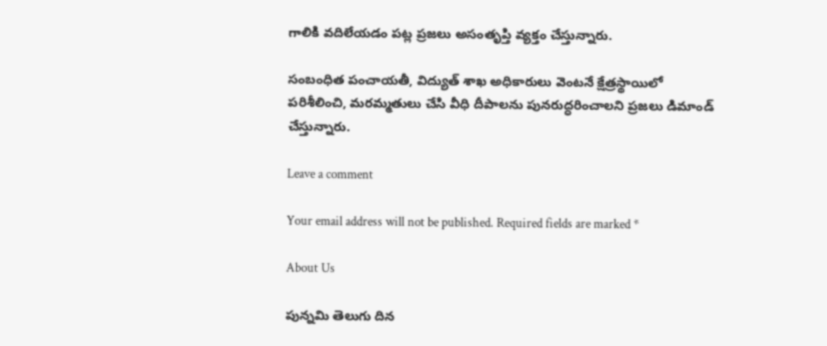గాలికి వదిలేయడం పట్ల ప్రజలు అసంతృప్తి వ్యక్తం చేస్తున్నారు.

సంబంధిత పంచాయతీ, విద్యుత్ శాఖ అధికారులు వెంటనే క్షేత్రస్థాయిలో పరిశీలించి, మరమ్మతులు చేసి వీధి దీపాలను పునరుద్ధరించాలని ప్రజలు డిమాండ్ చేస్తున్నారు.

Leave a comment

Your email address will not be published. Required fields are marked *

About Us

పున్నమి తెలుగు దిన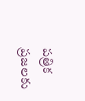పత్రిక ప్రజలకు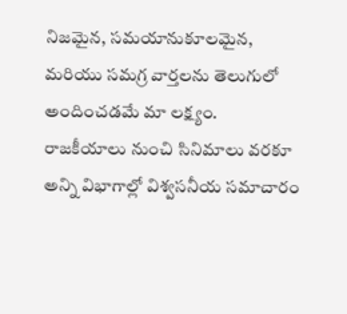నిజమైన, సమయానుకూలమైన, మరియు సమగ్ర వార్తలను తెలుగులో అందించడమే మా లక్ష్యం.
రాజకీయాలు నుంచి సినిమాలు వరకూ అన్ని విభాగాల్లో విశ్వసనీయ సమాచారం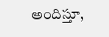అందిస్తూ,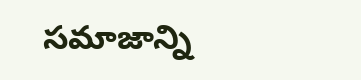సమాజాన్ని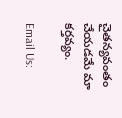చైతన్యవంతం చేయడమే మా కర్తవ్యం.

Email Us: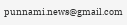punnami.news@gmail.com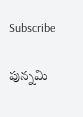Subscribe

పున్నమి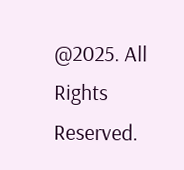@2025. All Rights Reserved.